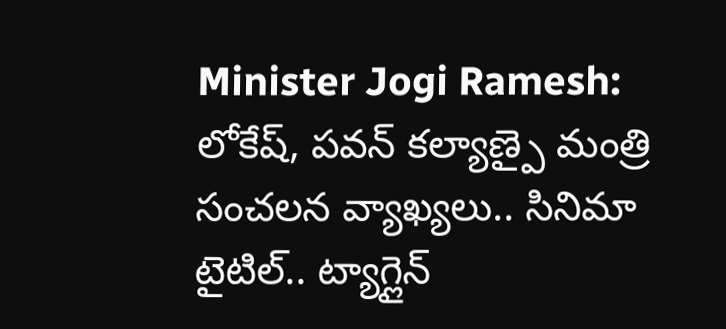Minister Jogi Ramesh: లోకేష్, పవన్ కల్యాణ్పై మంత్రి సంచలన వ్యాఖ్యలు.. సినిమా టైటిల్.. ట్యాగ్లైన్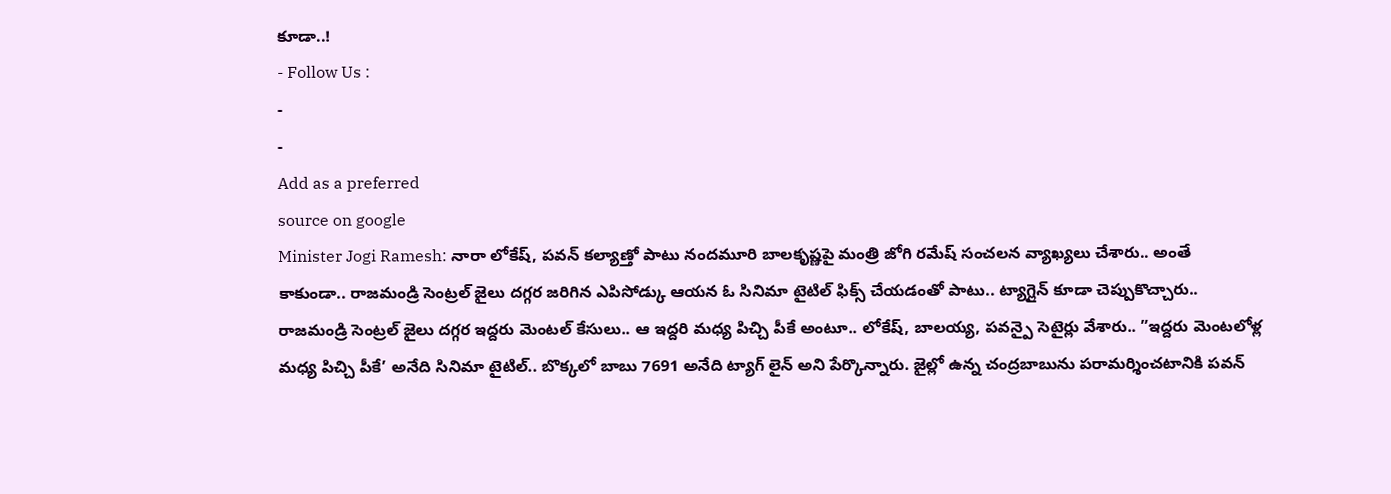కూడా..!
- Follow Us :
-
-
Add as a preferred
source on google
Minister Jogi Ramesh: నారా లోకేష్, పవన్ కల్యాణ్తో పాటు నందమూరి బాలకృష్ణపై మంత్రి జోగి రమేష్ సంచలన వ్యాఖ్యలు చేశారు.. అంతే కాకుండా.. రాజమండ్రి సెంట్రల్ జైలు దగ్గర జరిగిన ఎపిసోడ్కు ఆయన ఓ సినిమా టైటిల్ ఫిక్స్ చేయడంతో పాటు.. ట్యాగ్లైన్ కూడా చెప్పుకొచ్చారు.. రాజమండ్రి సెంట్రల్ జైలు దగ్గర ఇద్దరు మెంటల్ కేసులు.. ఆ ఇద్దరి మధ్య పిచ్చి పీకే అంటూ.. లోకేష్, బాలయ్య, పవన్పై సెటైర్లు వేశారు.. ”ఇద్దరు మెంటలోళ్ల మధ్య పిచ్చి పీకే’ అనేది సినిమా టైటిల్.. బొక్కలో బాబు 7691 అనేది ట్యాగ్ లైన్ అని పేర్కొన్నారు. జైల్లో ఉన్న చంద్రబాబును పరామర్శించటానికి పవన్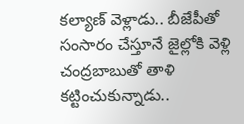కల్యాణ్ వెళ్లాడు.. బీజేపీతో సంసారం చేస్తూనే జైల్లోకి వెళ్లి చంద్రబాబుతో తాళి కట్టించుకున్నాడు..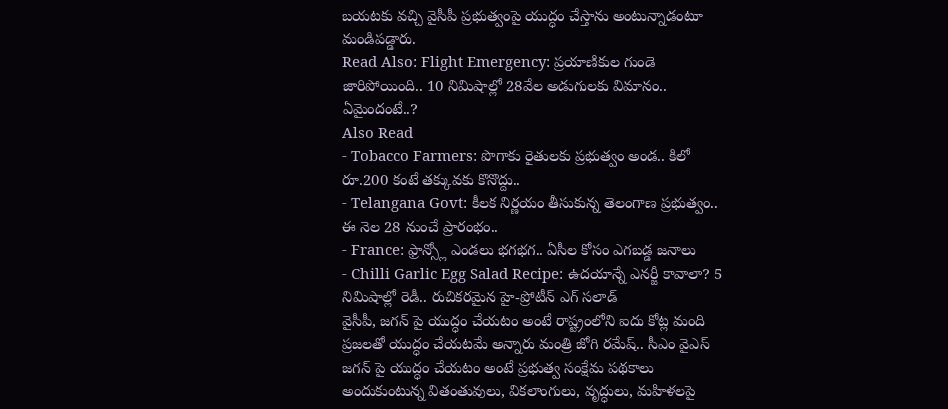బయటకు వచ్చి వైసీపీ ప్రభుత్వంపై యుద్ధం చేస్తాను అంటున్నాడంటూ మండిపడ్డారు.
Read Also: Flight Emergency: ప్రయాణికుల గుండె జారిపోయింది.. 10 నిమిషాల్లో 28వేల అడుగులకు విమానం.. ఏమైందంటే..?
Also Read
- Tobacco Farmers: పొగాకు రైతులకు ప్రభుత్వం అండ.. కిలో రూ.200 కంటే తక్కువకు కొనొద్దు..
- Telangana Govt: కీలక నిర్ణయం తీసుకున్న తెలంగాణ ప్రభుత్వం.. ఈ నెల 28 నుంచే ప్రారంభం..
- France: ఫ్రాన్స్లో ఎండలు భగభగ.. ఏసీల కోసం ఎగబడ్డ జనాలు
- Chilli Garlic Egg Salad Recipe: ఉదయాన్నే ఎనర్జీ కావాలా? 5 నిమిషాల్లో రెడీ.. రుచికరమైన హై-ప్రోటీన్ ఎగ్ సలాడ్
వైసీపీ, జగన్ పై యుద్ధం చేయటం అంటే రాష్ట్రంలోని ఐదు కోట్ల మంది ప్రజలతో యుద్ధం చేయటమే అన్నారు మంత్రి జోగి రమేష్.. సీఎం వైఎస్ జగన్ పై యుద్ధం చేయటం అంటే ప్రభుత్వ సంక్షేమ పథకాలు అందుకుంటున్న వితంతువులు, వికలాంగులు, వృద్ధులు, మహిళలపై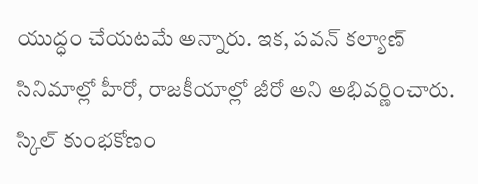యుద్ధం చేయటమే అన్నారు. ఇక, పవన్ కల్యాణ్ సినిమాల్లో హీరో, రాజకీయాల్లో జీరో అని అభివర్ణించారు. స్కిల్ కుంభకోణం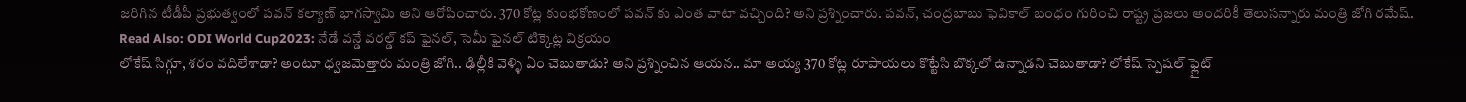జరిగిన టీడీపీ ప్రభుత్వంలో పవన్ కల్యాణ్ భాగస్వామి అని ఆరోపించారు. 370 కోట్ల కుంభకోణంలో పవన్ కు ఎంత వాటా వచ్చింది? అని ప్రశ్నించారు. పవన్, చంద్రబాబు ఫెవికాల్ బంధం గురించి రాష్ట్ర ప్రజలు అందరికీ తెలుసన్నారు మంత్రి జోగి రమేష్.
Read Also: ODI World Cup2023: నేడే వన్డే వరల్డ్ కప్ ఫైనల్, సెమీ ఫైనల్ టిక్కెట్ల విక్రయం
లోకేష్ సిగ్గూ, శరం వదిలేశాడా? అంటూ ధ్వజమెత్తారు మంత్రి జోగి.. ఢిల్లీకి వెళ్ళి ఏం చెబుతాడు? అని ప్రశ్నించిన ఆయన.. మా అయ్య 370 కోట్ల రూపాయలు కొట్టేసి బొక్కలో ఉన్నాడని చెబుతాడా? లోకేష్ స్పెషల్ ఫ్లైట్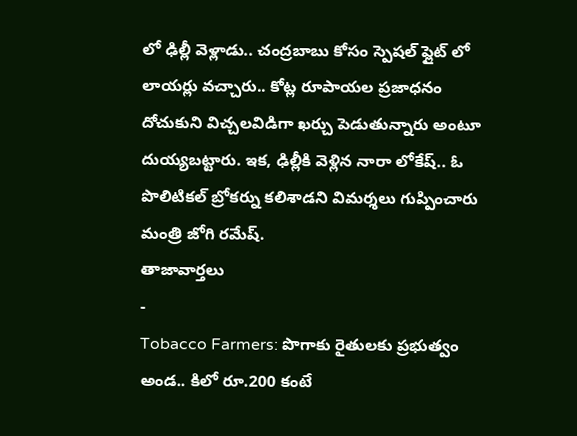లో ఢిల్లీ వెళ్లాడు.. చంద్రబాబు కోసం స్పెషల్ ఫ్లైట్ లో లాయర్లు వచ్చారు.. కోట్ల రూపాయల ప్రజాధనం దోచుకుని విచ్చలవిడిగా ఖర్చు పెడుతున్నారు అంటూ దుయ్యబట్టారు. ఇక, ఢిల్లీకి వెళ్లిన నారా లోకేష్.. ఓ పొలిటికల్ బ్రోకర్ను కలిశాడని విమర్శలు గుప్పించారు మంత్రి జోగి రమేష్.
తాజావార్తలు
-
Tobacco Farmers: పొగాకు రైతులకు ప్రభుత్వం అండ.. కిలో రూ.200 కంటే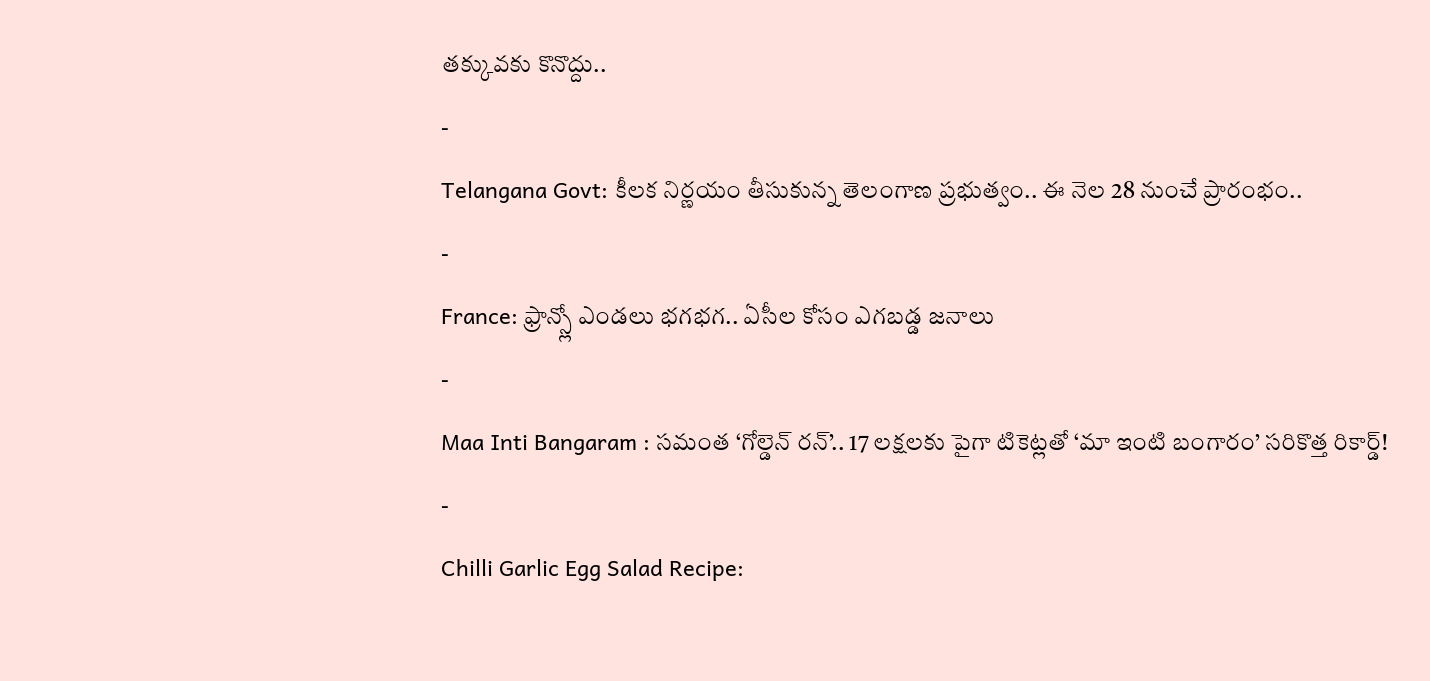తక్కువకు కొనొద్దు..
-
Telangana Govt: కీలక నిర్ణయం తీసుకున్న తెలంగాణ ప్రభుత్వం.. ఈ నెల 28 నుంచే ప్రారంభం..
-
France: ఫ్రాన్స్లో ఎండలు భగభగ.. ఏసీల కోసం ఎగబడ్డ జనాలు
-
Maa Inti Bangaram : సమంత ‘గోల్డెన్ రన్’.. 17 లక్షలకు పైగా టికెట్లతో ‘మా ఇంటి బంగారం’ సరికొత్త రికార్డ్!
-
Chilli Garlic Egg Salad Recipe: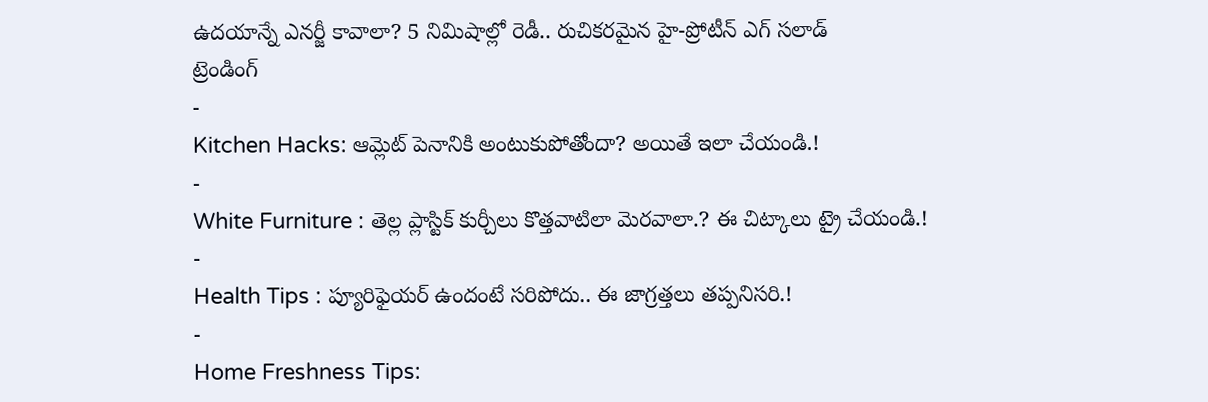ఉదయాన్నే ఎనర్జీ కావాలా? 5 నిమిషాల్లో రెడీ.. రుచికరమైన హై-ప్రోటీన్ ఎగ్ సలాడ్
ట్రెండింగ్
-
Kitchen Hacks: ఆమ్లెట్ పెనానికి అంటుకుపోతోందా? అయితే ఇలా చేయండి.!
-
White Furniture : తెల్ల ప్లాస్టిక్ కుర్చీలు కొత్తవాటిలా మెరవాలా.? ఈ చిట్కాలు ట్రై చేయండి.!
-
Health Tips : ప్యూరిఫైయర్ ఉందంటే సరిపోదు.. ఈ జాగ్రత్తలు తప్పనిసరి.!
-
Home Freshness Tips: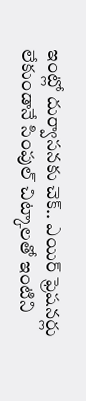ఇంట్లో దుర్వాసనకు చెక్.. ఎయిర్ ఫ్రెషనర్లు లేకుండానే సింపుల్ చిట్కాలతో ఇంటిని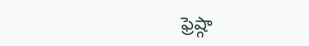ఫ్రెష్గా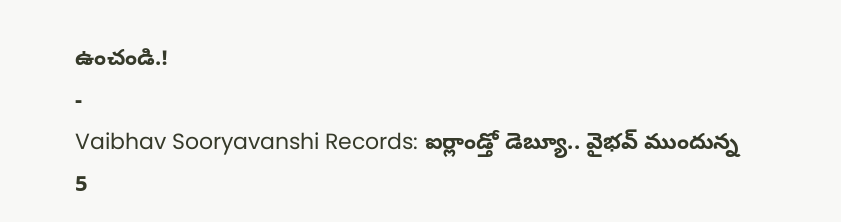ఉంచండి.!
-
Vaibhav Sooryavanshi Records: ఐర్లాండ్తో డెబ్యూ.. వైభవ్ ముందున్న 5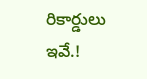రికార్డులు ఇవే.!